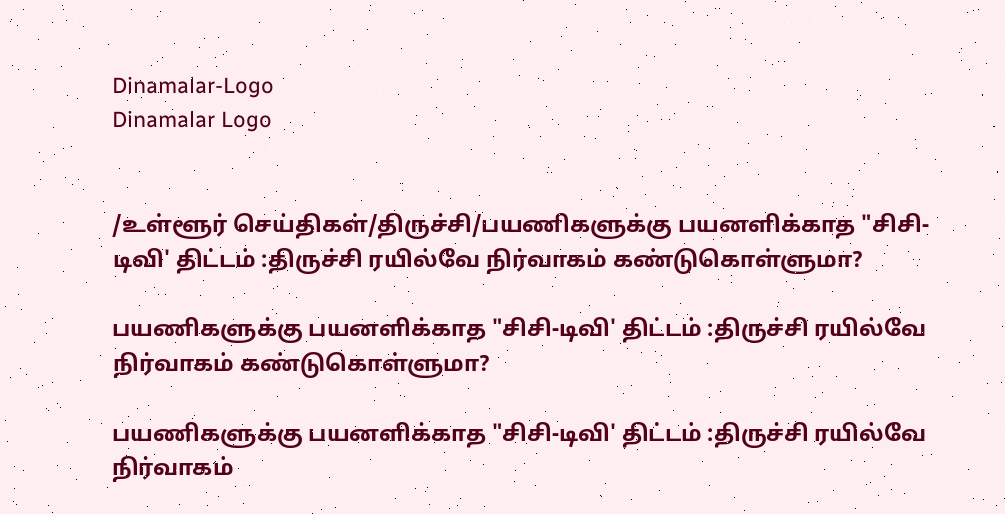Dinamalar-Logo
Dinamalar Logo


/உள்ளூர் செய்திகள்/திருச்சி/பயணிகளுக்கு பயனளிக்காத "சிசி-டிவி' திட்டம் :திருச்சி ரயில்வே நிர்வாகம் கண்டுகொள்ளுமா?

பயணிகளுக்கு பயனளிக்காத "சிசி-டிவி' திட்டம் :திருச்சி ரயில்வே நிர்வாகம் கண்டுகொள்ளுமா?

பயணிகளுக்கு பயனளிக்காத "சிசி-டிவி' திட்டம் :திருச்சி ரயில்வே நிர்வாகம்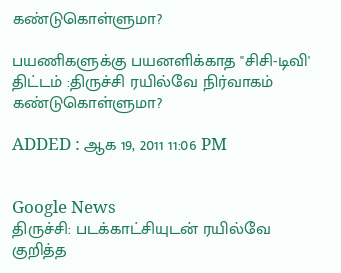கண்டுகொள்ளுமா?

பயணிகளுக்கு பயனளிக்காத "சிசி-டிவி' திட்டம் :திருச்சி ரயில்வே நிர்வாகம் கண்டுகொள்ளுமா?

ADDED : ஆக 19, 2011 11:06 PM


Google News
திருச்சி: படக்காட்சியுடன் ரயில்வே குறித்த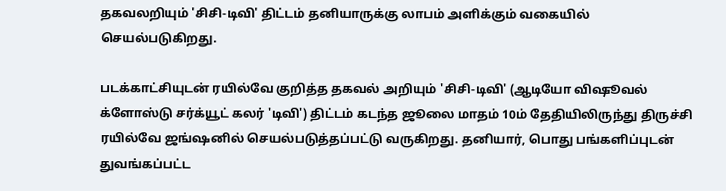தகவலறியும் 'சிசி-டிவி' திட்டம் தனியாருக்கு லாபம் அளிக்கும் வகையில் செயல்படுகிறது.

படக்காட்சியுடன் ரயில்வே குறித்த தகவல் அறியும் 'சிசி-டிவி' (ஆடியோ விஷூவல் க்ளோஸ்டு சர்க்யூட் கலர் 'டிவி') திட்டம் கடந்த ஜூலை மாதம் 10ம் தேதியிலிருந்து திருச்சி ரயில்வே ஜங்ஷனில் செயல்படுத்தப்பட்டு வருகிறது. தனியார், பொது பங்களிப்புடன் துவங்கப்பட்ட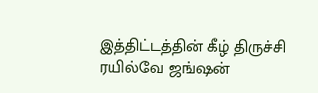இத்திட்டத்தின் கீழ் திருச்சி ரயில்வே ஜங்ஷன்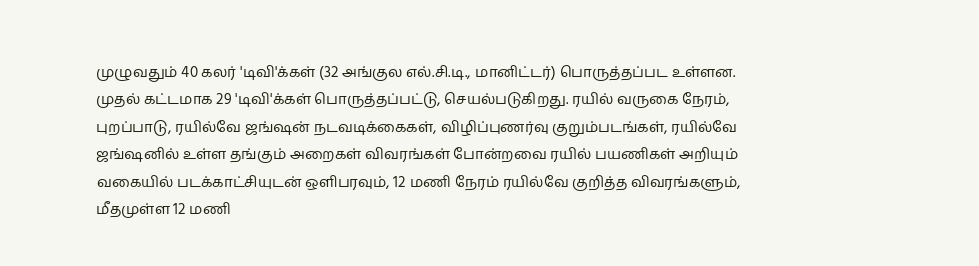முழுவதும் 40 கலர் 'டிவி'க்கள் (32 அங்குல எல்.சி.டி., மானிட்டர்) பொருத்தப்பட உள்ளன. முதல் கட்டமாக 29 'டிவி'க்கள் பொருத்தப்பட்டு, செயல்படுகிறது. ரயில் வருகை நேரம், புறப்பாடு, ரயில்வே ஜங்ஷன் நடவடிக்கைகள், விழிப்புணர்வு குறும்படங்கள், ரயில்வே ஜங்ஷனில் உள்ள தங்கும் அறைகள் விவரங்கள் போன்றவை ரயில் பயணிகள் அறியும் வகையில் படக்காட்சியுடன் ஒளிபரவும், 12 மணி நேரம் ரயில்வே குறித்த விவரங்களும், மீதமுள்ள 12 மணி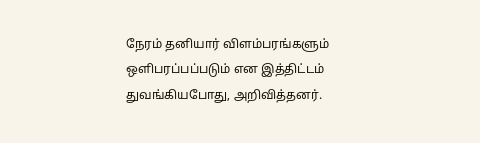நேரம் தனியார் விளம்பரங்களும் ஒளிபரப்பப்படும் என இத்திட்டம் துவங்கியபோது, அறிவித்தனர்.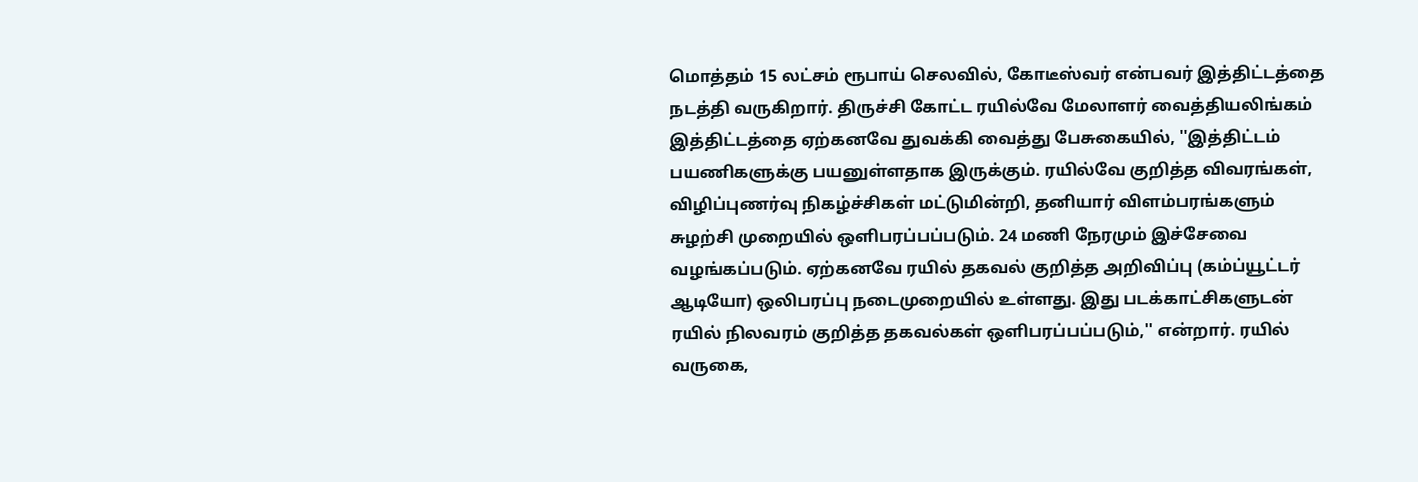மொத்தம் 15 லட்சம் ரூபாய் செலவில், கோடீஸ்வர் என்பவர் இத்திட்டத்தை நடத்தி வருகிறார். திருச்சி கோட்ட ரயில்வே மேலாளர் வைத்தியலிங்கம் இத்திட்டத்தை ஏற்கனவே துவக்கி வைத்து பேசுகையில், ''இத்திட்டம் பயணிகளுக்கு பயனுள்ளதாக இருக்கும். ரயில்வே குறித்த விவரங்கள், விழிப்புணர்வு நிகழ்ச்சிகள் மட்டுமின்றி, தனியார் விளம்பரங்களும் சுழற்சி முறையில் ஒளிபரப்பப்படும். 24 மணி நேரமும் இச்சேவை வழங்கப்படும். ஏற்கனவே ரயில் தகவல் குறித்த அறிவிப்பு (கம்ப்யூட்டர் ஆடியோ) ஒலிபரப்பு நடைமுறையில் உள்ளது. இது படக்காட்சிகளுடன் ரயில் நிலவரம் குறித்த தகவல்கள் ஒளிபரப்பப்படும்,'' என்றார். ரயில் வருகை,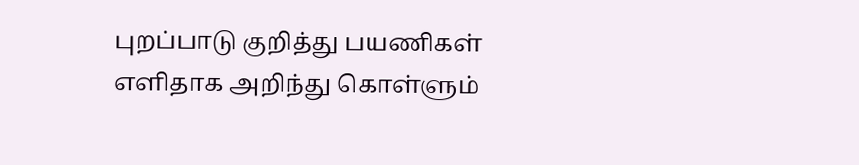புறப்பாடு குறித்து பயணிகள் எளிதாக அறிந்து கொள்ளும்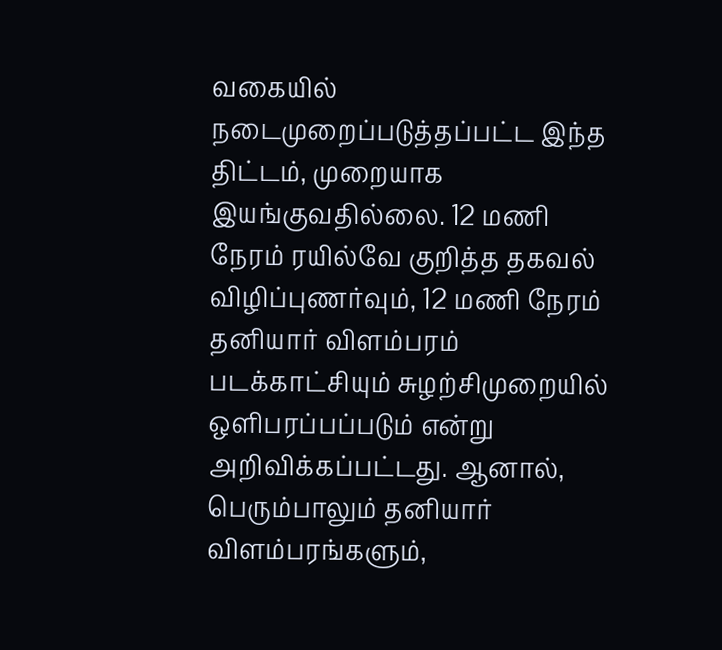வகையில் நடைமுறைப்படுத்தப்பட்ட இந்த திட்டம், முறையாக இயங்குவதில்லை. 12 மணி நேரம் ரயில்வே குறித்த தகவல் விழிப்புணர்வும், 12 மணி நேரம் தனியார் விளம்பரம் படக்காட்சியும் சுழற்சிமுறையில் ஒளிபரப்பப்படும் என்று அறிவிக்கப்பட்டது. ஆனால், பெரும்பாலும் தனியார் விளம்பரங்களும்,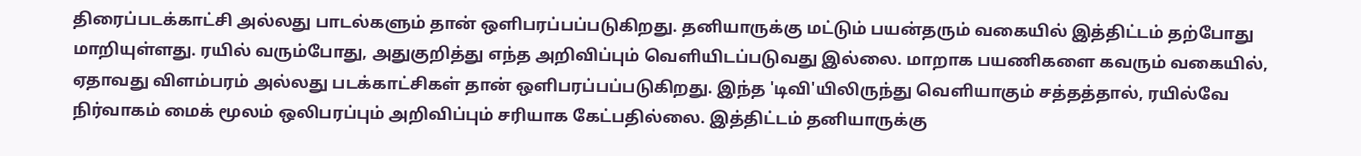திரைப்படக்காட்சி அல்லது பாடல்களும் தான் ஒளிபரப்பப்படுகிறது. தனியாருக்கு மட்டும் பயன்தரும் வகையில் இத்திட்டம் தற்போது மாறியுள்ளது. ரயில் வரும்போது, அதுகுறித்து எந்த அறிவிப்பும் வெளியிடப்படுவது இல்லை. மாறாக பயணிகளை கவரும் வகையில், ஏதாவது விளம்பரம் அல்லது படக்காட்சிகள் தான் ஒளிபரப்பப்படுகிறது. இந்த 'டிவி'யிலிருந்து வெளியாகும் சத்தத்தால், ரயில்வே நிர்வாகம் மைக் மூலம் ஒலிபரப்பும் அறிவிப்பும் சரியாக கேட்பதில்லை. இத்திட்டம் தனியாருக்கு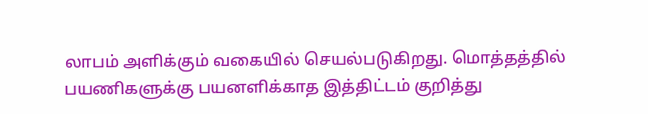லாபம் அளிக்கும் வகையில் செயல்படுகிறது. மொத்தத்தில் பயணிகளுக்கு பயனளிக்காத இத்திட்டம் குறித்து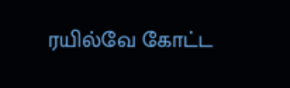ரயில்வே கோட்ட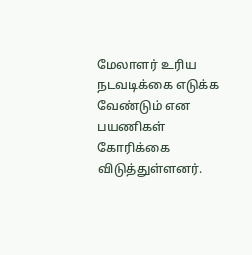மேலாளர் உரிய நடவடிக்கை எடுக்க வேண்டும் என பயணிகள் கோரிக்கை விடுத்துள்ளனர்.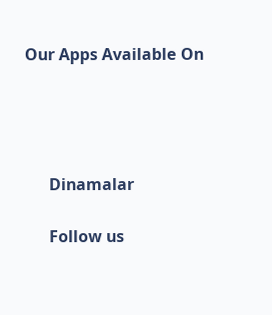Our Apps Available On




      Dinamalar

      Follow us